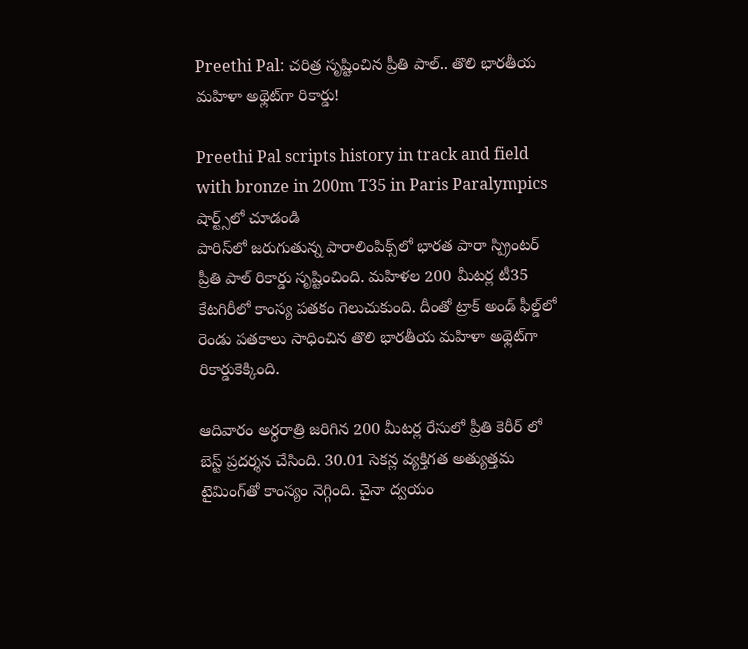Preethi Pal: చ‌రిత్ర సృష్టించిన ప్రీతి పాల్‌.. తొలి భారతీయ మహిళా అథ్లెట్‌గా రికార్డు!

Preethi Pal scripts history in track and field with bronze in 200m T35 in Paris Paralympics
షార్ట్స్‌లో చూడండి
పారిస్‌లో జ‌రుగుతున్న పారాలింపిక్స్‌లో భార‌త పారా స్ప్రింట‌ర్ ప్రీతి పాల్ రికార్డు సృష్టించింది. మ‌హిళ‌ల 200 మీట‌ర్ల టీ35 కేట‌గిరీలో కాంస్య ప‌త‌కం గెలుచుకుంది. దీంతో ట్రాక్ అండ్‌ ఫీల్డ్‌లో రెండు పతకాలు సాధించిన తొలి భారతీయ మహిళా అథ్లెట్‌గా రికార్డుకెక్కింది.

ఆదివారం అర్ధ‌రాత్రి జ‌రిగిన 200 మీట‌ర్ల రేసులో ప్రీతి కెరీర్ లో బెస్ట్ ప్ర‌ద‌ర్శ‌న చేసింది. 30.01 సెకన్ల వ్యక్తిగత అత్యుత్తమ టైమింగ్‌తో కాంస్యం నెగ్గింది. చైనా ద్వయం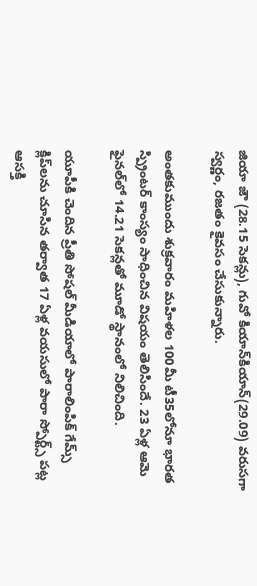జియా జౌ (28.15 సెక‌న్లు), గువో కియాన్‌కియాన్(29.09) వ‌రుస‌గా స్వర్ణం, రజతం కైవసం చేసుకున్నారు.

అంతకుముందు శుక్రవారం మహిళల 100మీ టీ35లోనూ భారత స్ప్రింటర్ కాంస్యం సాధించిన విష‌యం తెలిసిందే. 23 ఏళ్ల ఆమె ఫైనల్‌లో 14.21 సెకన్లతో మూడో స్థానంలో నిలిచింది.

యూపీకి చెందిన ప్రీతి సోషల్ మీడియాలో పారాలింపిక్ గేమ్స్ క్లిప్‌లను చూసిన తర్వాత 17 ఏళ్ల వయసులో పారా స్పోర్ట్స్ పట్ల ఆసక్తి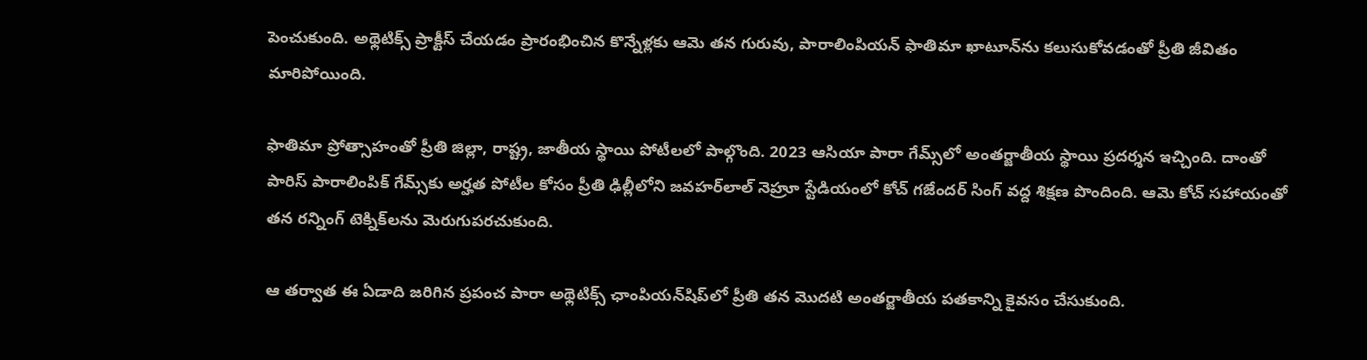పెంచుకుంది. అథ్లెటిక్స్ ప్రాక్టీస్ చేయడం ప్రారంభించిన కొన్నేళ్ల‌కు ఆమె తన గురువు, పారాలింపియన్ ఫాతిమా ఖాటూన్‌ను కలుసుకోవడంతో ప్రీతి జీవితం మారిపోయింది.

ఫాతిమా ప్రోత్సాహంతో ప్రీతి జిల్లా, రాష్ట్ర, జాతీయ స్థాయి పోటీలలో పాల్గొంది. 2023 ఆసియా పారా గేమ్స్‌లో అంతర్జాతీయ స్థాయి ప్రదర్శన ఇచ్చింది. దాంతో పారిస్ పారాలింపిక్ గేమ్స్‌కు అర్హత పోటీల కోసం ప్రీతి ఢిల్లీలోని జవహర్‌లాల్ నెహ్రూ స్టేడియంలో కోచ్ గజేందర్ సింగ్ వద్ద శిక్షణ పొందింది. ఆమె కోచ్ సహాయంతో తన రన్నింగ్ టెక్నిక్‌లను మెరుగుపరచుకుంది.

ఆ తర్వాత ఈ ఏడాది జ‌రిగిన‌ ప్రపంచ పారా అథ్లెటిక్స్ ఛాంపియన్‌షిప్‌లో ప్రీతి తన మొదటి అంతర్జాతీయ పతకాన్ని కైవసం చేసుకుంది.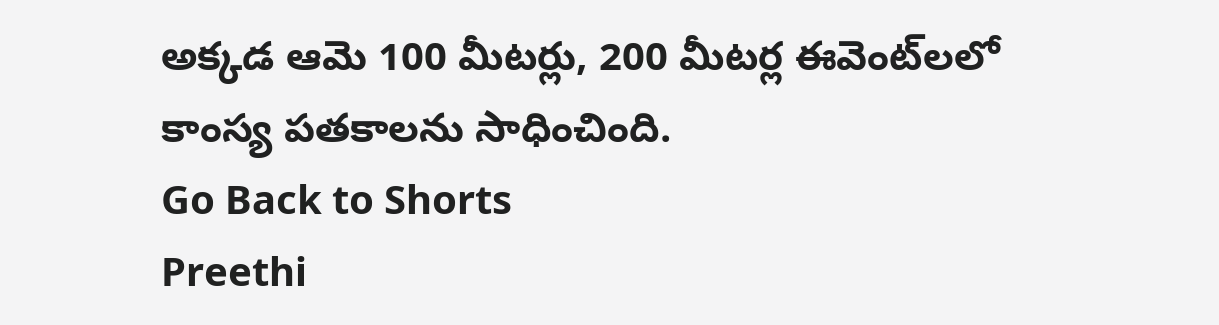అక్కడ ఆమె 100 మీట‌ర్లు, 200 మీటర్ల ఈవెంట్‌లలో కాంస్య పతకాలను సాధించింది.
Go Back to Shorts
Preethi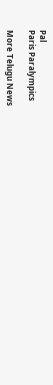Pal
Paris Paralympics

More Telugu News